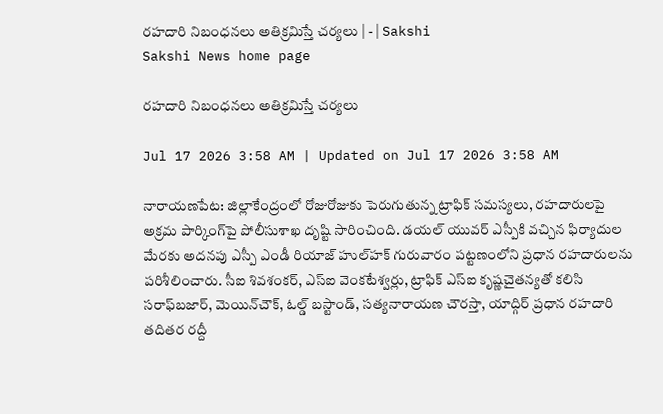రహదారి నిబంధనలు అతిక్రమిస్తే చర్యలు | - | Sakshi
Sakshi News home page

రహదారి నిబంధనలు అతిక్రమిస్తే చర్యలు

Jul 17 2026 3:58 AM | Updated on Jul 17 2026 3:58 AM

నారాయణపేట: జిల్లాకేంద్రంలో రోజురోజుకు పెరుగుతున్న ట్రాఫిక్‌ సమస్యలు, రహదారులపై అక్రమ పార్కింగ్‌పై పోలీసుశాఖ దృష్టి సారించింది. డయల్‌ యువర్‌ ఎస్పీకి వచ్చిన ఫిర్యాదుల మేరకు అదనపు ఎస్పీ ఎండీ రియాజ్‌ హుల్‌హక్‌ గురువారం పట్టణంలోని ప్రధాన రహదారులను పరిశీలించారు. సీఐ శివశంకర్‌, ఎస్‌ఐ వెంకటేశ్వర్లు, ట్రాఫిక్‌ ఎస్‌ఐ కృష్ణచైతన్యతో కలిసి సరాఫ్‌బజార్‌, మెయిన్‌చౌక్‌, ఓల్డ్‌ బస్టాండ్‌, సత్యనారాయణ చౌరస్తా, యాద్గిర్‌ ప్రధాన రహదారి తదితర రద్దీ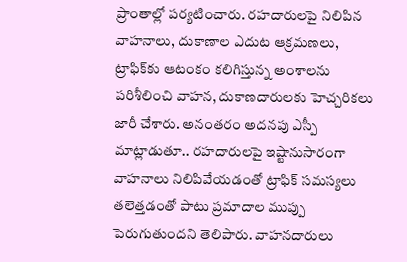ప్రాంతాల్లో పర్యటించారు. రహదారులపై నిలిపిన వాహనాలు, దుకాణాల ఎదుట ఆక్రమణలు, ట్రాఫిక్‌కు ఆటంకం కలిగిస్తున్న అంశాలను పరిశీలించి వాహన, దుకాణదారులకు హెచ్చరికలు జారీ చేశారు. అనంతరం అదనపు ఎస్పీ మాట్లాడుతూ.. రహదారులపై ఇష్టానుసారంగా వాహనాలు నిలిపివేయడంతో ట్రాఫిక్‌ సమస్యలు తలెత్తడంతో పాటు ప్రమాదాల ముప్పు పెరుగుతుందని తెలిపారు. వాహనదారులు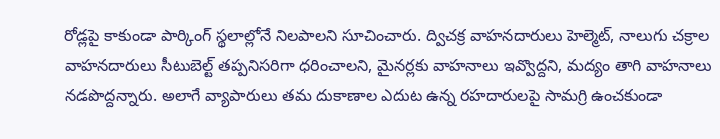రోడ్లపై కాకుండా పార్కింగ్‌ స్థలాల్లోనే నిలపాలని సూచించారు. ద్విచక్ర వాహనదారులు హెల్మెట్‌, నాలుగు చక్రాల వాహనదారులు సీటుబెల్ట్‌ తప్పనిసరిగా ధరించాలని, మైనర్లకు వాహనాలు ఇవ్వొద్దని, మద్యం తాగి వాహనాలు నడపొద్దన్నారు. అలాగే వ్యాపారులు తమ దుకాణాల ఎదుట ఉన్న రహదారులపై సామగ్రి ఉంచకుండా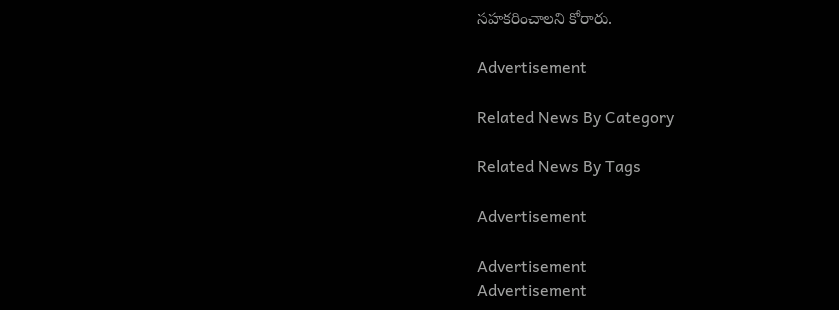సహకరించాలని కోరారు.

Advertisement

Related News By Category

Related News By Tags

Advertisement

Advertisement
Advertisement